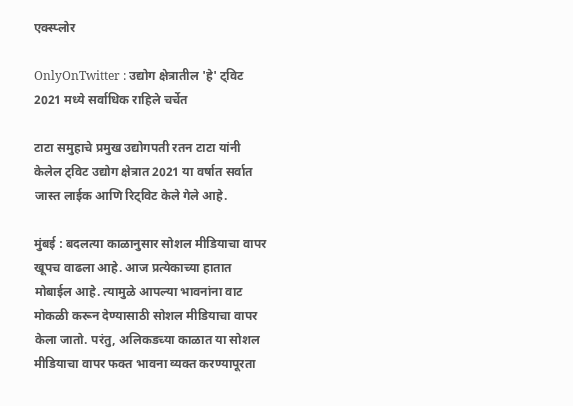एक्स्प्लोर

OnlyOnTwitter : उद्योग क्षेत्रातील 'हे' ट्विट 2021 मध्ये सर्वाधिक राहिले चर्चेत

टाटा समुहाचे प्रमुख उद्योगपती रतन टाटा यांनी केलेल ट्विट उद्योग क्षेत्रात 2021 या वर्षात सर्वात जास्त लाईक आणि रिट्विट केले गेले आहे.

मुंबई : बदलत्या काळानुसार सोशल मीडियाचा वापर खूपच वाढला आहे. आज प्रत्येकाच्या हातात मोबाईल आहे. त्यामुळे आपल्या भावनांना वाट मोकळी करून देण्यासाठी सोशल मीडियाचा वापर केला जातो. परंतु, अलिकडच्या काळात या सोशल मीडियाचा वापर फक्त भावना व्यक्त करण्यापूरता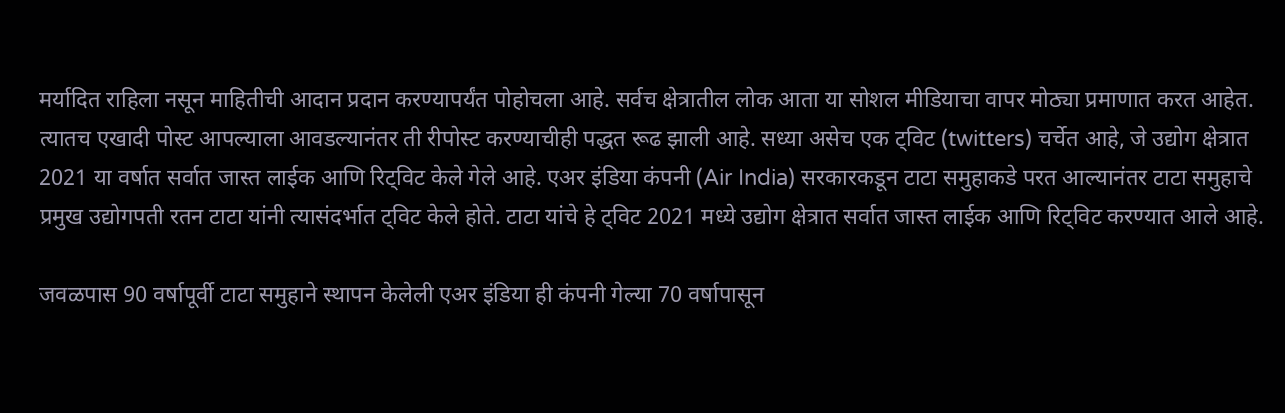मर्यादित राहिला नसून माहितीची आदान प्रदान करण्यापर्यंत पोहोचला आहे. सर्वच क्षेत्रातील लोक आता या सोशल मीडियाचा वापर मोठ्या प्रमाणात करत आहेत. त्यातच एखादी पोस्ट आपल्याला आवडल्यानंतर ती रीपोस्ट करण्याचीही पद्धत रूढ झाली आहे. सध्या असेच एक ट्विट (twitters) चर्चेत आहे, जे उद्योग क्षेत्रात 2021 या वर्षात सर्वात जास्त लाईक आणि रिट्विट केले गेले आहे. एअर इंडिया कंपनी (Air India) सरकारकडून टाटा समुहाकडे परत आल्यानंतर टाटा समुहाचे प्रमुख उद्योगपती रतन टाटा यांनी त्यासंदर्भात ट्विट केले होते. टाटा यांचे हे ट्विट 2021 मध्ये उद्योग क्षेत्रात सर्वात जास्त लाईक आणि रिट्विट करण्यात आले आहे.

जवळपास 90 वर्षापूर्वी टाटा समुहाने स्थापन केलेली एअर इंडिया ही कंपनी गेल्या 70 वर्षापासून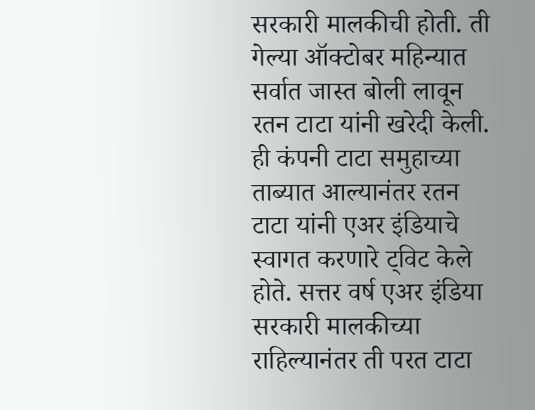सरकारी मालकीची होती. ती गेल्या ऑक्टोबर महिन्यात सर्वात जास्त बोली लावून रतन टाटा यांनी खरेदी केली. ही कंपनी टाटा समुहाच्या ताब्यात आल्यानंतर रतन टाटा यांनी एअर इंडियाचे स्वागत करणारे ट्विट केले होते. सत्तर वर्ष एअर इंडिया सरकारी मालकीच्या राहिल्यानंतर ती परत टाटा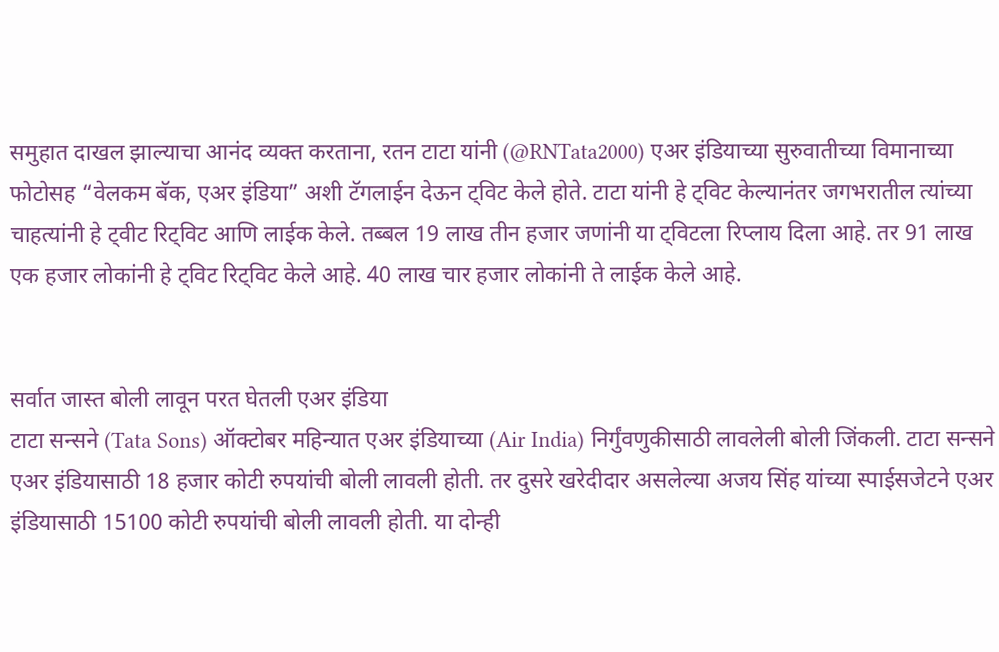समुहात दाखल झाल्याचा आनंद व्यक्त करताना, रतन टाटा यांनी (@RNTata2000) एअर इंडियाच्या सुरुवातीच्या विमानाच्या फोटोसह “वेलकम बॅक, एअर इंडिया” अशी टॅगलाईन देऊन ट्विट केले होते. टाटा यांनी हे ट्विट केल्यानंतर जगभरातील त्यांच्या चाहत्यांनी हे ट्वीट रिट्विट आणि लाईक केले. तब्बल 19 लाख तीन हजार जणांनी या ट्विटला रिप्लाय दिला आहे. तर 91 लाख एक हजार लोकांनी हे ट्विट रिट्विट केले आहे. 40 लाख चार हजार लोकांनी ते लाईक केले आहे.


सर्वात जास्त बोली लावून परत घेतली एअर इंडिया
टाटा सन्सने (Tata Sons) ऑक्टोबर महिन्यात एअर इंडियाच्या (Air India) निर्गुंवणुकीसाठी लावलेली बोली जिंकली. टाटा सन्सने एअर इंडियासाठी 18 हजार कोटी रुपयांची बोली लावली होती. तर दुसरे खरेदीदार असलेल्या अजय सिंह यांच्या स्पाईसजेटने एअर इंडियासाठी 15100 कोटी रुपयांची बोली लावली होती. या दोन्ही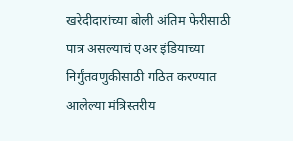खरेदीदारांच्या बोली अंतिम फेरीसाठी पात्र असल्याचं एअर इंडियाच्या निर्गुंतवणुकीसाठी गठित करण्यात आलेल्या मंत्रिस्तरीय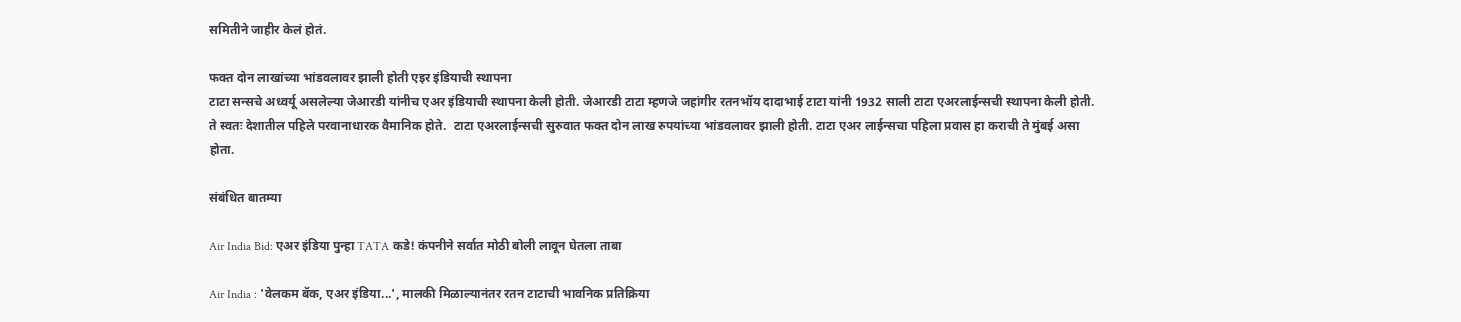समितीने जाहीर केलं होतं.

फक्त दोन लाखांच्या भांडवलावर झाली होती एइर इंडियाची स्थापना
टाटा सन्सचे अध्वर्यू असलेल्या जेआरडी यांनीच एअर इंडियाची स्थापना केली होती. जेआरडी टाटा म्हणजे जहांगीर रतनभॉय दादाभाई टाटा यांनी 1932 साली टाटा एअरलाईन्सची स्थापना केली होती. ते स्वतः देशातील पहिले परवानाधारक वैमानिक होते.  टाटा एअरलाईन्सची सुरुवात फक्त दोन लाख रुपयांच्या भांडवलावर झाली होती. टाटा एअर लाईन्सचा पहिला प्रवास हा कराची ते मुंबई असा होता.

संबंधित बातम्या

Air India Bid: एअर इंडिया पुन्हा TATA कडे! कंपनीने सर्वात मोठी बोली लावून घेतला ताबा

Air India : 'वेलकम बॅक, एअर इंडिया...', मालकी मिळाल्यानंतर रतन टाटाची भावनिक प्रतिक्रिया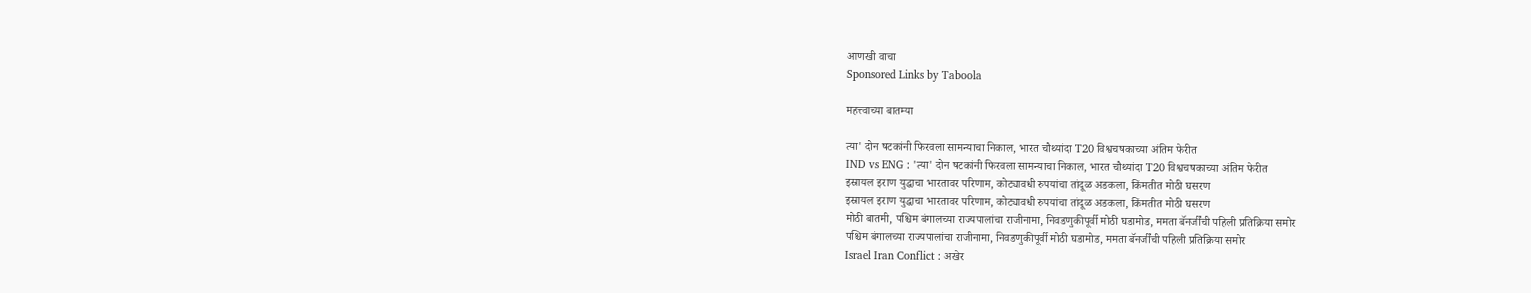आणखी वाचा
Sponsored Links by Taboola

महत्त्वाच्या बातम्या

त्या' दोन षटकांनी फिरवला सामन्याचा निकाल, भारत चौथ्यांदा T20 विश्वचषकाच्या अंतिम फेरीत
IND vs ENG : 'त्या' दोन षटकांनी फिरवला सामन्याचा निकाल, भारत चौथ्यांदा T20 विश्वचषकाच्या अंतिम फेरीत
इस्रायल इराण युद्धाचा भारतावर परिणाम, कोट्यावधी रुपयांचा तांदूळ अडकला, किंमतीत मोठी घसरण
इस्रायल इराण युद्धाचा भारतावर परिणाम, कोट्यावधी रुपयांचा तांदूळ अडकला, किंमतीत मोठी घसरण
मोठी बातमी, पश्चिम बंगालच्या राज्यपालांचा राजीनामा, निवडणुकीपूर्वी मोठी घडामोड, ममता बॅनर्जींची पहिली प्रतिक्रिया समोर
पश्चिम बंगालच्या राज्यपालांचा राजीनामा, निवडणुकीपूर्वी मोठी घडामोड, ममता बॅनर्जींची पहिली प्रतिक्रिया समोर
Israel Iran Conflict : अखेर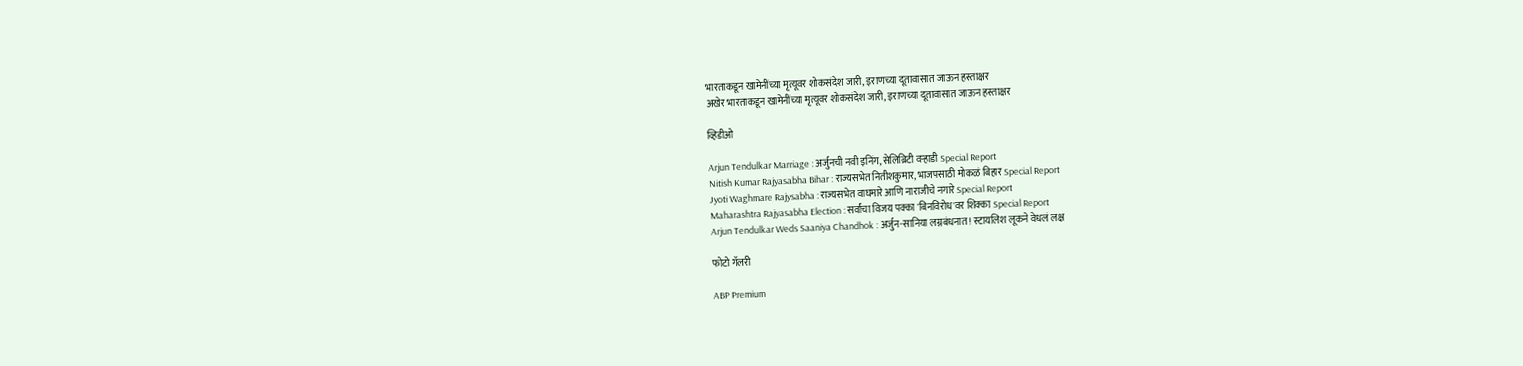भारताकडून खामेनींच्या मृत्यूवर शोकसंदेश जारी, इराणच्या दूतावासात जाऊन हस्ताक्षर
अखेर भारताकडून खामेनींच्या मृत्यूवर शोकसंदेश जारी, इराणच्या दूतावासात जाऊन हस्ताक्षर

व्हिडीओ

Arjun Tendulkar Marriage : अर्जुनची नवी इनिंग, सेलिब्रिटी वऱ्हाडी Special Report
Nitish Kumar Rajyasabha Bihar : राज्यसभेत नितीशकुमार, भाजपसाठी मोकळं बिहार Special Report
Jyoti Waghmare Rajysabha : राज्यसभेत वाघमारे आणि नाराजीचे नगारे Special Report
Maharashtra Rajyasabha Election : सर्वांचा विजय पक्का 'बिनविरोध'वर शिक्का Special Report
Arjun Tendulkar Weds Saaniya Chandhok : अर्जुन-सानिया लग्नबंधनात ! स्टायलिश लूकने वेधलं लक्ष

फोटो गॅलरी

ABP Premium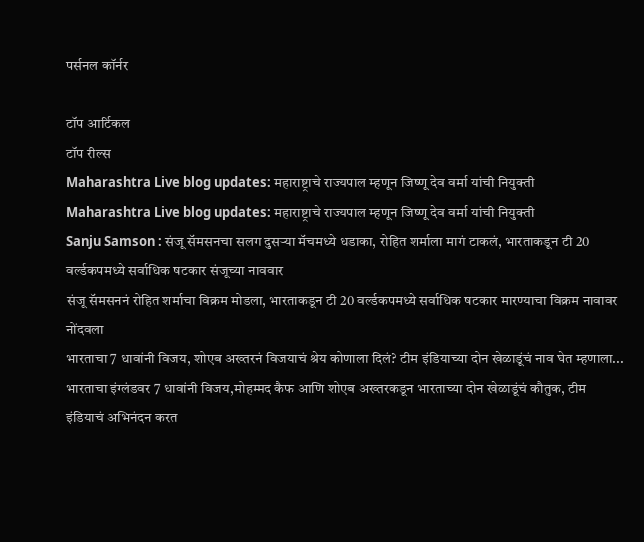पर्सनल कॉर्नर

टॉप आर्टिकल
टॉप रील्स
Maharashtra Live blog updates: महाराष्ट्राचे राज्यपाल म्हणून जिष्णू देव वर्मा यांची नियुक्ती
Maharashtra Live blog updates: महाराष्ट्राचे राज्यपाल म्हणून जिष्णू देव वर्मा यांची नियुक्ती
Sanju Samson : संजू सॅमसनचा सलग दुसऱ्या मॅचमध्ये धडाका, रोहित शर्माला मागं टाकलं, भारताकडून टी 20 वर्ल्डकपमध्ये सर्वाधिक षटकार संजूच्या नाववार
संजू सॅमसननं रोहित शर्माचा विक्रम मोडला, भारताकडून टी 20 वर्ल्डकपमध्ये सर्वाधिक षटकार मारण्याचा विक्रम नावावर नोंदवला
भारताचा 7 धावांनी विजय, शोएब अख्तरनं विजयाचं श्रेय कोणाला दिलं? टीम इंडियाच्या दोन खेळाडूंचं नाव घेत म्हणाला...
भारताचा इंग्लंडवर 7 धावांनी विजय,मोहम्मद कैफ आणि शोएब अख्तरकडून भारताच्या दोन खेळाडूंचं कौतुक, टीम इंडियाचं अभिनंदन करत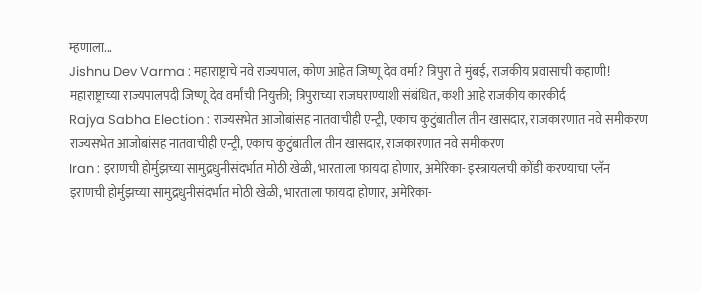म्हणाला...
Jishnu Dev Varma : महाराष्ट्राचे नवे राज्यपाल, कोण आहेत जिष्णू देव वर्मा? त्रिपुरा ते मुंबई, राजकीय प्रवासाची कहाणी!
महाराष्ट्राच्या राज्यपालपदी जिष्णू देव वर्मांची नियुक्ती; त्रिपुराच्या राजघराण्याशी संबंधित, कशी आहे राजकीय कारकीर्द
Rajya Sabha Election : राज्यसभेत आजोबांसह नातवाचीही एन्ट्री, एकाच कुटुंबातील तीन खासदार, राजकारणात नवे समीकरण
राज्यसभेत आजोबांसह नातवाचीही एन्ट्री, एकाच कुटुंबातील तीन खासदार, राजकारणात नवे समीकरण
Iran : इराणची होर्मुझच्या सामुद्रधुनीसंदर्भात मोठी खेळी, भारताला फायदा होणार, अमेरिका- इस्त्रायलची कोंडी करण्याचा प्लॅन
इराणची होर्मुझच्या सामुद्रधुनीसंदर्भात मोठी खेळी, भारताला फायदा होणार, अमेरिका-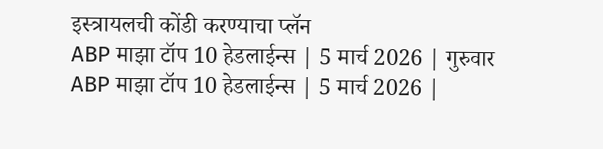इस्त्रायलची कोंडी करण्याचा प्लॅन
ABP माझा टॉप 10 हेडलाईन्स | 5 मार्च 2026 | गुरुवार
ABP माझा टॉप 10 हेडलाईन्स | 5 मार्च 2026 |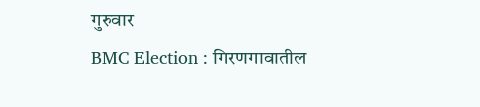गुरुवार
BMC Election : गिरणगावातील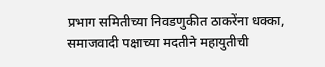प्रभाग समितीच्या निवडणुकीत ठाकरेंना धक्का, समाजवादी पक्षाच्या मदतीने महायुतीची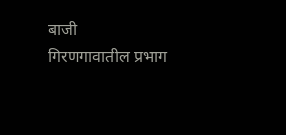बाजी
गिरणगावातील प्रभाग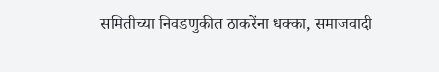समितीच्या निवडणुकीत ठाकरेंना धक्का, समाजवादी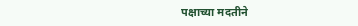पक्षाच्या मदतीने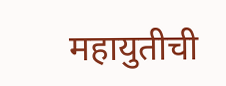महायुतीची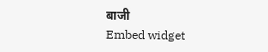बाजी
Embed widget